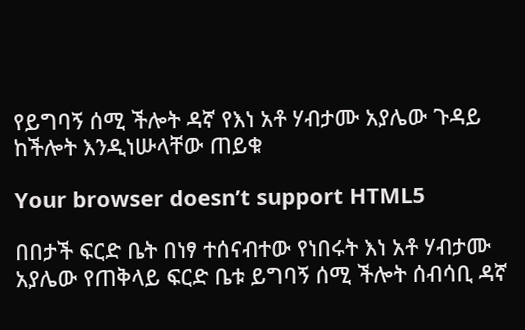የይግባኝ ሰሚ ችሎት ዳኛ የእነ አቶ ሃብታሙ አያሌው ጉዳይ ከችሎት እንዲነሡላቸው ጠይቁ

Your browser doesn’t support HTML5

በበታች ፍርድ ቤት በነፃ ተሰናብተው የነበሩት እነ አቶ ሃብታሙ አያሌው የጠቅላይ ፍርድ ቤቱ ይግባኝ ሰሚ ችሎት ሰብሳቢ ዳኛ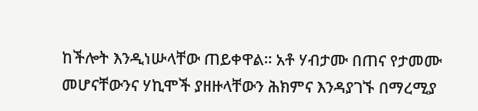ከችሎት እንዲነሡላቸው ጠይቀዋል። አቶ ሃብታሙ በጠና የታመሙ መሆናቸውንና ሃኪሞች ያዘዙላቸውን ሕክምና እንዳያገኙ በማረሚያ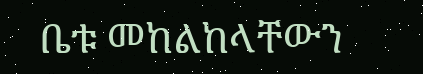ቤቱ መከልከላቸውን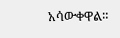አሳውቀዋል።